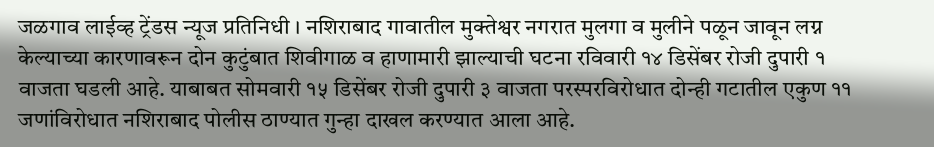जळगाव लाईव्ह ट्रेंडस न्यूज प्रतिनिधी । नशिराबाद गावातील मुक्तेश्वर नगरात मुलगा व मुलीने पळून जावून लग्न केल्याच्या कारणावरून दोन कुटुंबात शिवीगाळ व हाणामारी झाल्याची घटना रविवारी १४ डिसेंबर रोजी दुपारी १ वाजता घडली आहे. याबाबत सोमवारी १५ डिसेंबर रोजी दुपारी ३ वाजता परस्परविरोधात दोन्ही गटातील एकुण ११ जणांविरोधात नशिराबाद पोलीस ठाण्यात गुन्हा दाखल करण्यात आला आहे.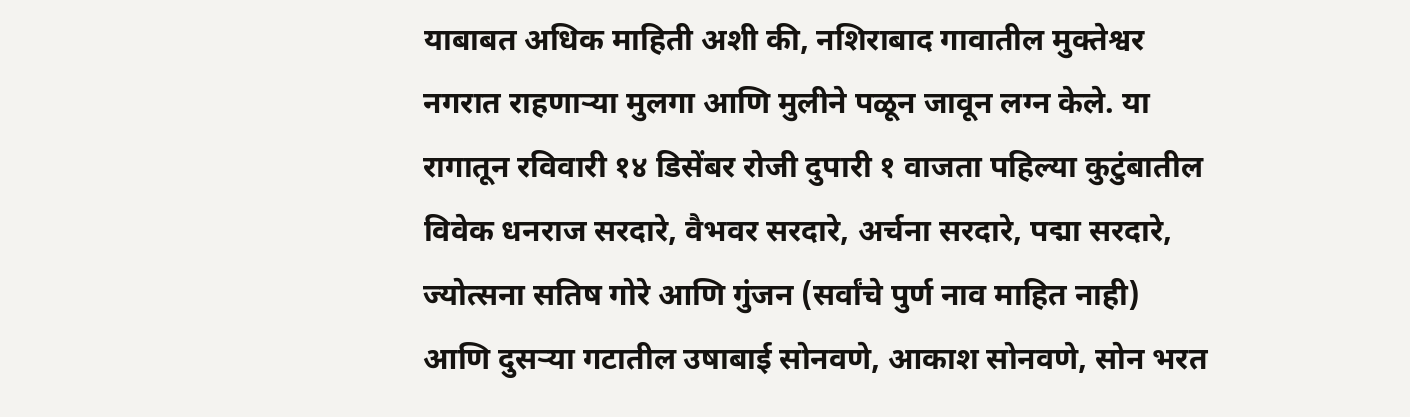याबाबत अधिक माहिती अशी की, नशिराबाद गावातील मुक्तेश्वर नगरात राहणाऱ्या मुलगा आणि मुलीने पळून जावून लग्न केले. या रागातून रविवारी १४ डिसेंबर रोजी दुपारी १ वाजता पहिल्या कुटुंबातील विवेक धनराज सरदारे, वैभवर सरदारे, अर्चना सरदारे, पद्मा सरदारे, ज्योत्सना सतिष गोरे आणि गुंजन (सर्वांचे पुर्ण नाव माहित नाही) आणि दुसऱ्या गटातील उषाबाई सोनवणे, आकाश सोनवणे, सोन भरत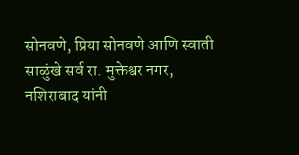सोनवणे, प्रिया सोनवणे आणि स्वाती साळुंखे सर्व रा. मुक्तेश्वर नगर, नशिराबाद यांनी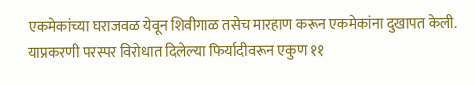एकमेकांच्या घराजवळ येवून शिवीगाळ तसेच मारहाण करून एकमेकांना दुखापत केली. याप्रकरणी परस्पर विरोधात दिलेल्या फिर्यादीवरून एकुण ११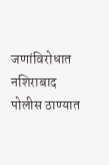जणांविरोधात नशिराबाद पोलीस ठाण्यात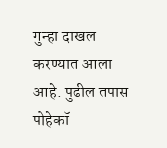गुन्हा दाखल करण्यात आला आहे. पुढील तपास पोहेकॉ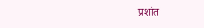प्रशांत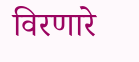विरणारे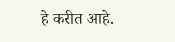हे करीत आहे.